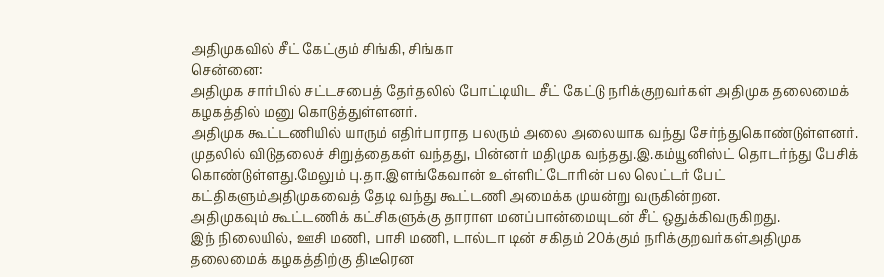அதிமுகவில் சீட் கேட்கும் சிங்கி, சிங்கா
சென்னை:
அதிமுக சார்பில் சட்டசபைத் தேர்தலில் போட்டியிட சீட் கேட்டு நரிக்குறவர்கள் அதிமுக தலைமைக் கழகத்தில் மனு கொடுத்துள்ளனர்.
அதிமுக கூட்டணியில் யாரும் எதிர்பாராத பலரும் அலை அலையாக வந்து சேர்ந்துகொண்டுள்ளனர். முதலில் விடுதலைச் சிறுத்தைகள் வந்தது, பின்னர் மதிமுக வந்தது.இ.கம்யூனிஸ்ட் தொடர்ந்து பேசிக் கொண்டுள்ளது.மேலும் பு.தா.இளங்கேவான் உள்ளிட்டோரின் பல லெட்டர் பேட் கட்திகளும்அதிமுகவைத் தேடி வந்து கூட்டணி அமைக்க முயன்று வருகின்றன.
அதிமுகவும் கூட்டணிக் கட்சிகளுக்கு தாராள மனப்பான்மையுடன் சீட் ஒதுக்கிவருகிறது.
இந் நிலையில், ஊசி மணி, பாசி மணி, டால்டா டின் சகிதம் 20க்கும் நரிக்குறவர்கள்அதிமுக தலைமைக் கழகத்திற்கு திடீரென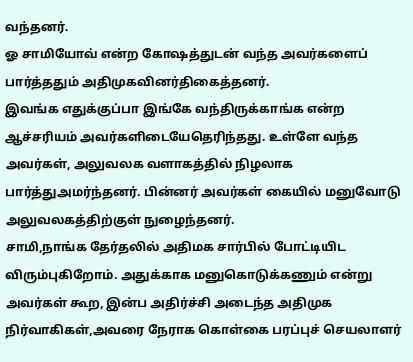வந்தனர்.
ஓ சாமியோவ் என்ற கோஷத்துடன் வந்த அவர்களைப் பார்த்ததும் அதிமுகவினர்திகைத்தனர்.
இவங்க எதுக்குப்பா இங்கே வந்திருக்காங்க என்ற ஆச்சரியம் அவர்களிடையேதெரிந்தது. உள்ளே வந்த அவர்கள், அலுவலக வளாகத்தில் நிழலாக பார்த்துஅமர்ந்தனர். பின்னர் அவர்கள் கையில் மனுவோடு அலுவலகத்திற்குள் நுழைந்தனர்.
சாமி,நாங்க தேர்தலில் அதிமக சார்பில் போட்டியிட விரும்புகிறோம். அதுக்காக மனுகொடுக்கணும் என்று அவர்கள் கூற, இன்ப அதிர்ச்சி அடைந்த அதிமுக நிர்வாகிகள்,அவரை நேராக கொள்கை பரப்புச் செயலாளர்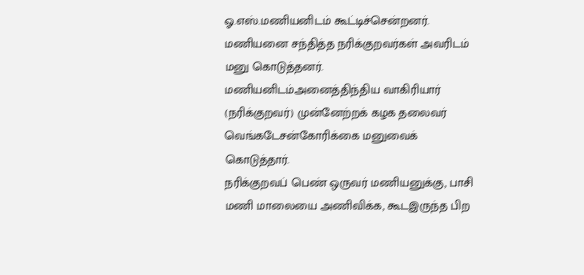ஓ.எஸ்.மணியனிடம் கூட்டிச்சென்றனர்.
மணியனை சந்தித்த நரிக்குறவர்கள் அவரிடம் மனு கொடுத்தனர். மணியனிடம்அனைத்திந்திய வாகிரியார் (நரிக்குறவர்) முன்னேற்றக் கழக தலைவர் வெங்கடேசன்கோரிக்கை மனுவைக் கொடுத்தார்.
நரிக்குறவப் பெண் ஒருவர் மணியனுக்கு, பாசி மணி மாலையை அணிவிக்க, கூடஇருந்த பிற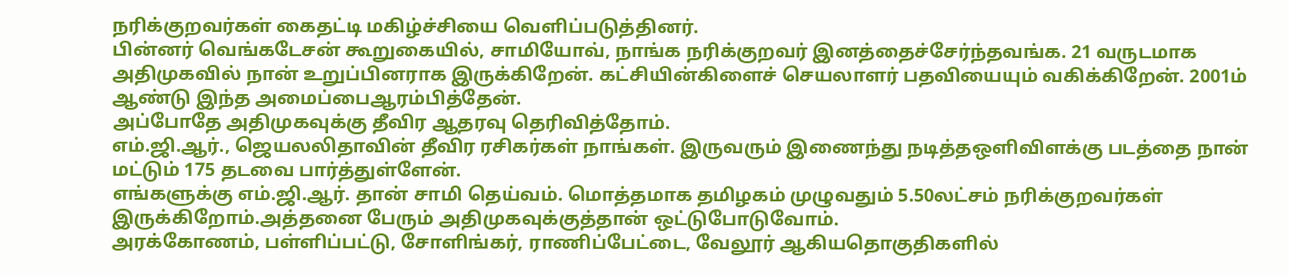நரிக்குறவர்கள் கைதட்டி மகிழ்ச்சியை வெளிப்படுத்தினர்.
பின்னர் வெங்கடேசன் கூறுகையில், சாமியோவ், நாங்க நரிக்குறவர் இனத்தைச்சேர்ந்தவங்க. 21 வருடமாக அதிமுகவில் நான் உறுப்பினராக இருக்கிறேன். கட்சியின்கிளைச் செயலாளர் பதவியையும் வகிக்கிறேன். 2001ம் ஆண்டு இந்த அமைப்பைஆரம்பித்தேன்.
அப்போதே அதிமுகவுக்கு தீவிர ஆதரவு தெரிவித்தோம்.
எம்.ஜி.ஆர்., ஜெயலலிதாவின் தீவிர ரசிகர்கள் நாங்கள். இருவரும் இணைந்து நடித்தஒளிவிளக்கு படத்தை நான் மட்டும் 175 தடவை பார்த்துள்ளேன்.
எங்களுக்கு எம்.ஜி.ஆர். தான் சாமி தெய்வம். மொத்தமாக தமிழகம் முழுவதும் 5.50லட்சம் நரிக்குறவர்கள் இருக்கிறோம்.அத்தனை பேரும் அதிமுகவுக்குத்தான் ஒட்டுபோடுவோம்.
அரக்கோணம், பள்ளிப்பட்டு, சோளிங்கர், ராணிப்பேட்டை, வேலூர் ஆகியதொகுதிகளில்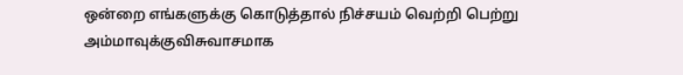ஒன்றை எங்களுக்கு கொடுத்தால் நிச்சயம் வெற்றி பெற்று அம்மாவுக்குவிசுவாசமாக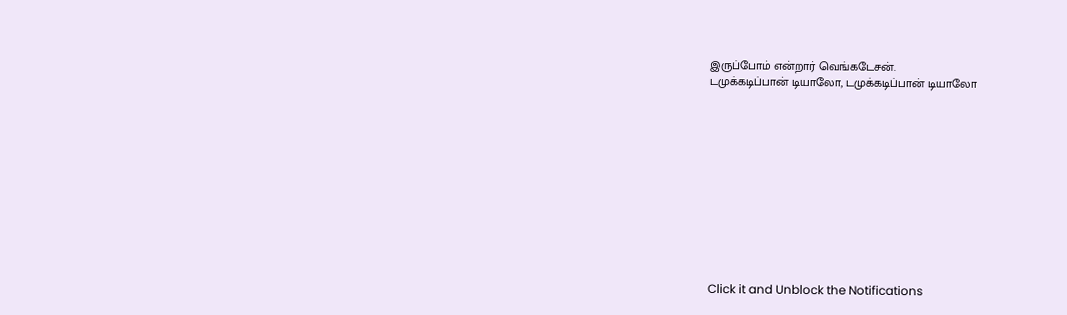இருப்போம் என்றார் வெங்கடேசன்.
டமுக்கடிப்பான் டியாலோ, டமுக்கடிப்பான் டியாலோ












Click it and Unblock the Notifications